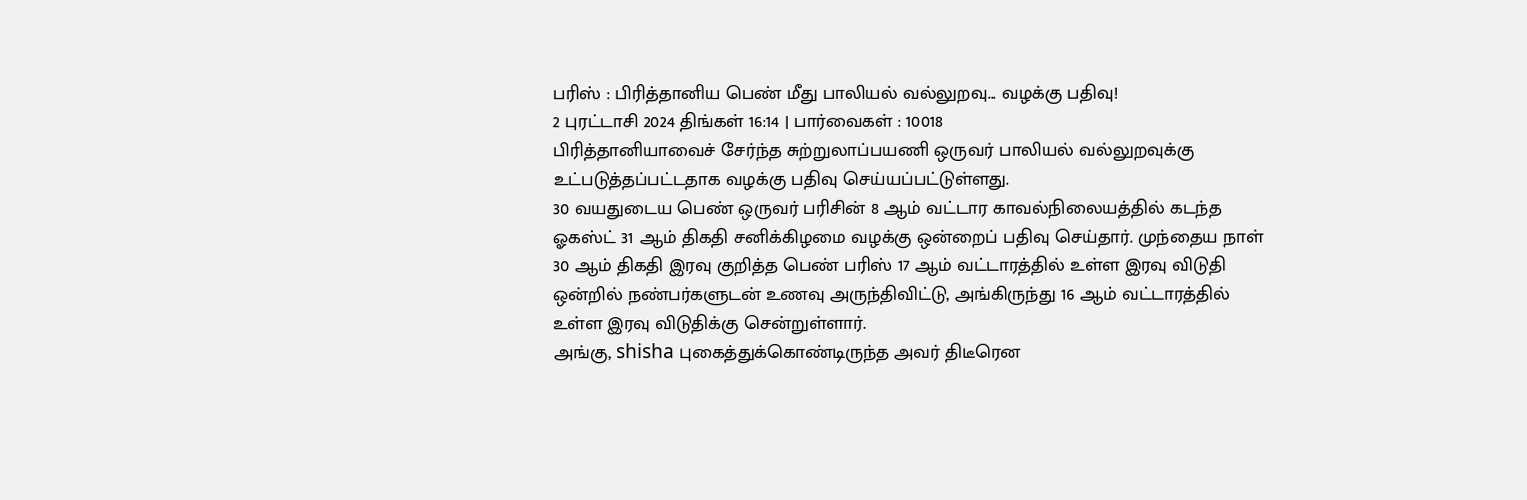பரிஸ் : பிரித்தானிய பெண் மீது பாலியல் வல்லுறவு... வழக்கு பதிவு!
2 புரட்டாசி 2024 திங்கள் 16:14 | பார்வைகள் : 10018
பிரித்தானியாவைச் சேர்ந்த சுற்றுலாப்பயணி ஒருவர் பாலியல் வல்லுறவுக்கு உட்படுத்தப்பட்டதாக வழக்கு பதிவு செய்யப்பட்டுள்ளது.
30 வயதுடைய பெண் ஒருவர் பரிசின் 8 ஆம் வட்டார காவல்நிலையத்தில் கடந்த ஓகஸ்ட் 31 ஆம் திகதி சனிக்கிழமை வழக்கு ஒன்றைப் பதிவு செய்தார். முந்தைய நாள் 30 ஆம் திகதி இரவு குறித்த பெண் பரிஸ் 17 ஆம் வட்டாரத்தில் உள்ள இரவு விடுதி ஒன்றில் நண்பர்களுடன் உணவு அருந்திவிட்டு, அங்கிருந்து 16 ஆம் வட்டாரத்தில் உள்ள இரவு விடுதிக்கு சென்றுள்ளார்.
அங்கு, shisha புகைத்துக்கொண்டிருந்த அவர் திடீரென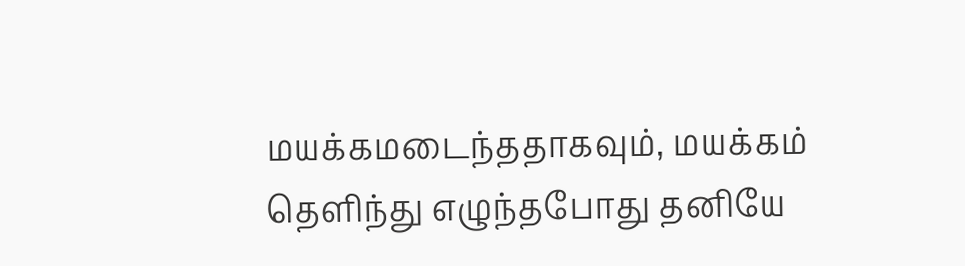மயக்கமடைந்ததாகவும், மயக்கம் தெளிந்து எழுந்தபோது தனியே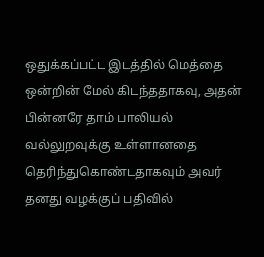ஒதுக்கப்பட்ட இடத்தில் மெத்தை ஒன்றின் மேல் கிடந்ததாகவு, அதன் பின்னரே தாம் பாலியல் வல்லுறவுக்கு உள்ளானதை தெரிந்துகொண்டதாகவும் அவர் தனது வழக்குப் பதிவில்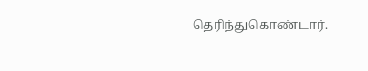தெரிந்துகொண்டார்.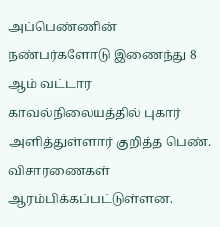அப்பெண்ணின் நண்பர்களோடு இணைந்து 8 ஆம் வட்டார காவல்நிலையத்தில் புகார் அளித்துள்ளார் குறித்த பெண். விசாரணைகள் ஆரம்பிக்கப்பட்டுள்ளன.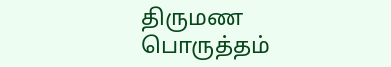திருமண பொருத்தம்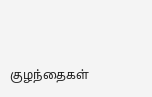குழந்தைகள்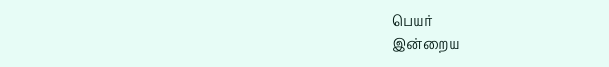பெயர்
இன்றைய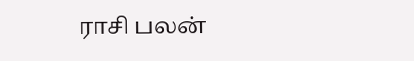ராசி பலன்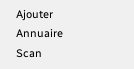Ajouter
Annuaire
Scan